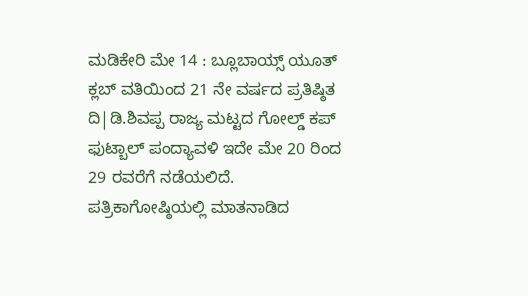ಮಡಿಕೇರಿ ಮೇ 14 : ಬ್ಲೂಬಾಯ್ಸ್ ಯೂತ್ ಕ್ಲಬ್ ವತಿಯಿಂದ 21 ನೇ ವರ್ಷದ ಪ್ರತಿಷ್ಠಿತ ದಿ|ಡಿ.ಶಿವಪ್ಪ ರಾಜ್ಯ ಮಟ್ಟದ ಗೋಲ್ಡ್ ಕಪ್ ಫುಟ್ಬಾಲ್ ಪಂದ್ಯಾವಳಿ ಇದೇ ಮೇ 20 ರಿಂದ 29 ರವರೆಗೆ ನಡೆಯಲಿದೆ.
ಪತ್ರಿಕಾಗೋಷ್ಠಿಯಲ್ಲಿ ಮಾತನಾಡಿದ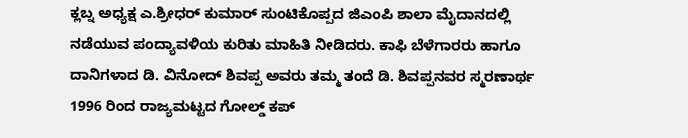ಕ್ಲಬ್ನ ಅಧ್ಯಕ್ಷ ಎ.ಶ್ರೀಧರ್ ಕುಮಾರ್ ಸುಂಟಿಕೊಪ್ಪದ ಜಿಎಂಪಿ ಶಾಲಾ ಮೈದಾನದಲ್ಲಿ ನಡೆಯುವ ಪಂದ್ಯಾವಳಿಯ ಕುರಿತು ಮಾಹಿತಿ ನೀಡಿದರು. ಕಾಫಿ ಬೆಳೆಗಾರರು ಹಾಗೂ ದಾನಿಗಳಾದ ಡಿ. ವಿನೋದ್ ಶಿವಪ್ಪ ಅವರು ತಮ್ಮ ತಂದೆ ಡಿ. ಶಿವಪ್ಪನವರ ಸ್ಮರಣಾರ್ಥ 1996 ರಿಂದ ರಾಜ್ಯಮಟ್ಟದ ಗೋಲ್ಡ್ ಕಪ್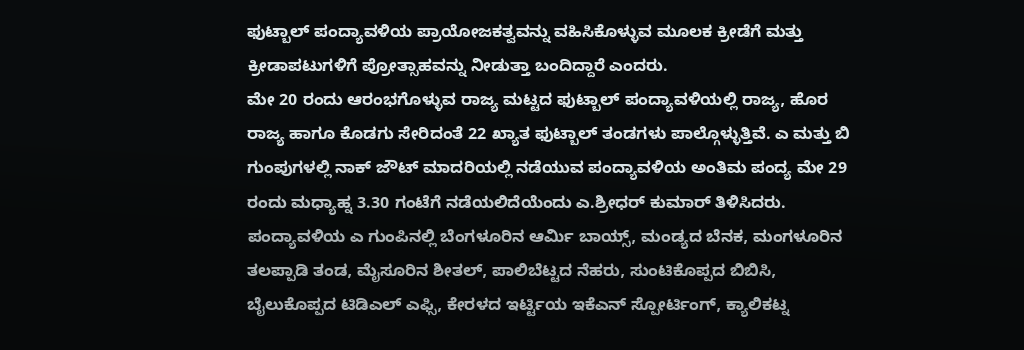ಫುಟ್ಬಾಲ್ ಪಂದ್ಯಾವಳಿಯ ಪ್ರಾಯೋಜಕತ್ವವನ್ನು ವಹಿಸಿಕೊಳ್ಳುವ ಮೂಲಕ ಕ್ರೀಡೆಗೆ ಮತ್ತು ಕ್ರೀಡಾಪಟುಗಳಿಗೆ ಪ್ರೋತ್ಸಾಹವನ್ನು ನೀಡುತ್ತಾ ಬಂದಿದ್ದಾರೆ ಎಂದರು.
ಮೇ 20 ರಂದು ಆರಂಭಗೊಳ್ಳುವ ರಾಜ್ಯ ಮಟ್ಟದ ಫುಟ್ಬಾಲ್ ಪಂದ್ಯಾವಳಿಯಲ್ಲಿ ರಾಜ್ಯ, ಹೊರ ರಾಜ್ಯ ಹಾಗೂ ಕೊಡಗು ಸೇರಿದಂತೆ 22 ಖ್ಯಾತ ಫುಟ್ಬಾಲ್ ತಂಡಗಳು ಪಾಲ್ಗೊಳ್ಳುತ್ತಿವೆ. ಎ ಮತ್ತು ಬಿ ಗುಂಪುಗಳಲ್ಲಿ ನಾಕ್ ಜೌಟ್ ಮಾದರಿಯಲ್ಲಿ ನಡೆಯುವ ಪಂದ್ಯಾವಳಿಯ ಅಂತಿಮ ಪಂದ್ಯ ಮೇ 29 ರಂದು ಮಧ್ಯಾಹ್ನ 3.30 ಗಂಟೆಗೆ ನಡೆಯಲಿದೆಯೆಂದು ಎ.ಶ್ರೀಧರ್ ಕುಮಾರ್ ತಿಳಿಸಿದರು.
ಪಂದ್ಯಾವಳಿಯ ಎ ಗುಂಪಿನಲ್ಲಿ ಬೆಂಗಳೂರಿನ ಆರ್ಮಿ ಬಾಯ್ಸ್, ಮಂಡ್ಯದ ಬೆನಕ, ಮಂಗಳೂರಿನ ತಲಪ್ಪಾಡಿ ತಂಡ, ಮೈಸೂರಿನ ಶೀತಲ್, ಪಾಲಿಬೆಟ್ಟದ ನೆಹರು, ಸುಂಟಿಕೊಪ್ಪದ ಬಿಬಿಸಿ, ಬೈಲುಕೊಪ್ಪದ ಟಿಡಿಎಲ್ ಎಫ್ಸಿ, ಕೇರಳದ ಇರ್ಟ್ಟಿಯ ಇಕೆಎನ್ ಸ್ಪೋರ್ಟಿಂಗ್, ಕ್ಯಾಲಿಕಟ್ನ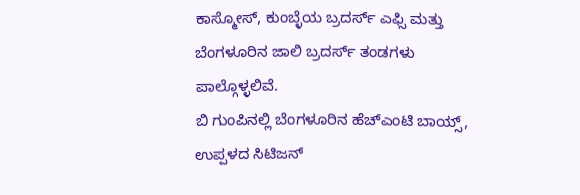ಕಾಸ್ಮೋಸ್, ಕುಂಬ್ಳೆಯ ಬ್ರದರ್ಸ್ ಎಫ್ಸಿ ಮತ್ತು ಬೆಂಗಳೂರಿನ ಜಾಲಿ ಬ್ರದರ್ಸ್ ತಂಡಗಳು ಪಾಲ್ಗೊಳ್ಳಲಿವೆ.
ಬಿ ಗುಂಪಿನಲ್ಲಿ ಬೆಂಗಳೂರಿನ ಹೆಚ್ಎಂಟಿ ಬಾಯ್ಸ್, ಉಪ್ಪಳದ ಸಿಟಿಜನ್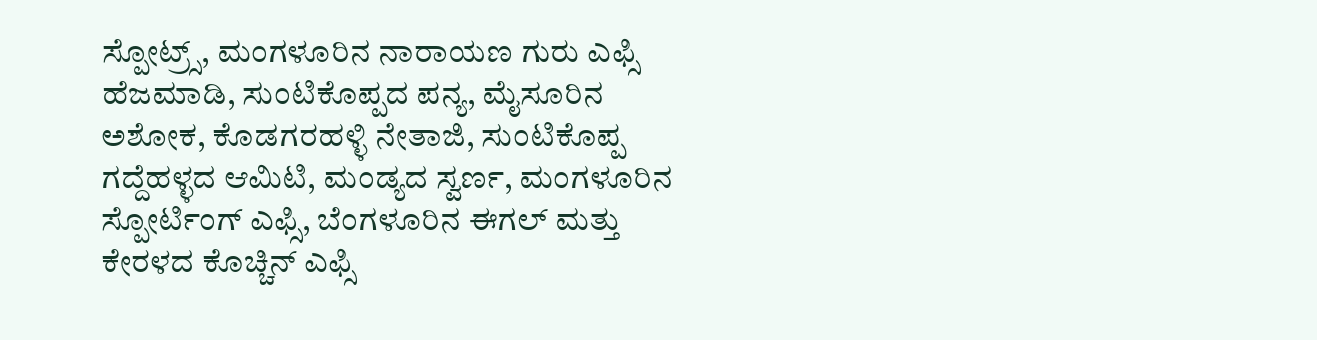ಸ್ಪೋಟ್ರ್ಸ್, ಮಂಗಳೂರಿನ ನಾರಾಯಣ ಗುರು ಎಫ್ಸಿ ಹೆಜಮಾಡಿ, ಸುಂಟಿಕೊಪ್ಪದ ಪನ್ಯ, ಮೈಸೂರಿನ ಅಶೋಕ, ಕೊಡಗರಹಳ್ಳಿ ನೇತಾಜಿ, ಸುಂಟಿಕೊಪ್ಪ ಗದ್ದೆಹಳ್ಳದ ಆಮಿಟಿ, ಮಂಡ್ಯದ ಸ್ವರ್ಣ, ಮಂಗಳೂರಿನ ಸ್ಪೋರ್ಟಿಂಗ್ ಎಫ್ಸಿ, ಬೆಂಗಳೂರಿನ ಈಗಲ್ ಮತ್ತು ಕೇರಳದ ಕೊಚ್ಚಿನ್ ಎಫ್ಸಿ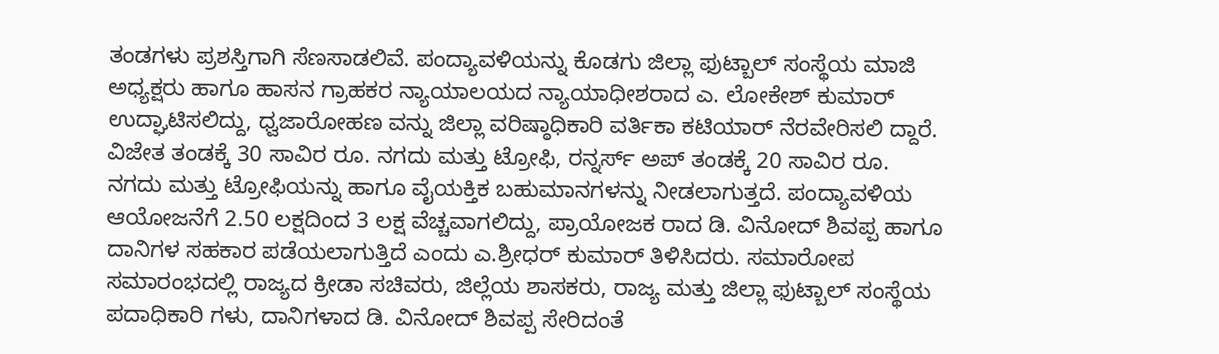ತಂಡಗಳು ಪ್ರಶಸ್ತಿಗಾಗಿ ಸೆಣಸಾಡಲಿವೆ. ಪಂದ್ಯಾವಳಿಯನ್ನು ಕೊಡಗು ಜಿಲ್ಲಾ ಫುಟ್ಬಾಲ್ ಸಂಸ್ಥೆಯ ಮಾಜಿ ಅಧ್ಯಕ್ಷರು ಹಾಗೂ ಹಾಸನ ಗ್ರಾಹಕರ ನ್ಯಾಯಾಲಯದ ನ್ಯಾಯಾಧೀಶರಾದ ಎ. ಲೋಕೇಶ್ ಕುಮಾರ್ ಉದ್ಘಾಟಿಸಲಿದ್ದು, ಧ್ವಜಾರೋಹಣ ವನ್ನು ಜಿಲ್ಲಾ ವರಿಷ್ಠಾಧಿಕಾರಿ ವರ್ತಿಕಾ ಕಟಿಯಾರ್ ನೆರವೇರಿಸಲಿ ದ್ದಾರೆ. ವಿಜೇತ ತಂಡಕ್ಕೆ 30 ಸಾವಿರ ರೂ. ನಗದು ಮತ್ತು ಟ್ರೋಫಿ, ರನ್ನರ್ಸ್ ಅಪ್ ತಂಡಕ್ಕೆ 20 ಸಾವಿರ ರೂ. ನಗದು ಮತ್ತು ಟ್ರೋಫಿಯನ್ನು ಹಾಗೂ ವೈಯಕ್ತಿಕ ಬಹುಮಾನಗಳನ್ನು ನೀಡಲಾಗುತ್ತದೆ. ಪಂದ್ಯಾವಳಿಯ ಆಯೋಜನೆಗೆ 2.50 ಲಕ್ಷದಿಂದ 3 ಲಕ್ಷ ವೆಚ್ಚವಾಗಲಿದ್ದು, ಪ್ರಾಯೋಜಕ ರಾದ ಡಿ. ವಿನೋದ್ ಶಿವಪ್ಪ ಹಾಗೂ ದಾನಿಗಳ ಸಹಕಾರ ಪಡೆಯಲಾಗುತ್ತಿದೆ ಎಂದು ಎ.ಶ್ರೀಧರ್ ಕುಮಾರ್ ತಿಳಿಸಿದರು. ಸಮಾರೋಪ ಸಮಾರಂಭದಲ್ಲಿ ರಾಜ್ಯದ ಕ್ರೀಡಾ ಸಚಿವರು, ಜಿಲ್ಲೆಯ ಶಾಸಕರು, ರಾಜ್ಯ ಮತ್ತು ಜಿಲ್ಲಾ ಫುಟ್ಬಾಲ್ ಸಂಸ್ಥೆಯ ಪದಾಧಿಕಾರಿ ಗಳು, ದಾನಿಗಳಾದ ಡಿ. ವಿನೋದ್ ಶಿವಪ್ಪ ಸೇರಿದಂತೆ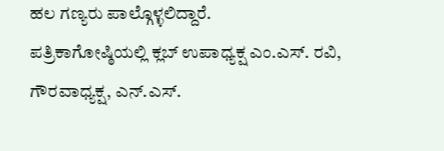ಹಲ ಗಣ್ಯರು ಪಾಲ್ಗೊಳ್ಳಲಿದ್ದಾರೆ.
ಪತ್ರಿಕಾಗೋಷ್ಠಿಯಲ್ಲಿ ಕ್ಲಬ್ ಉಪಾಧ್ಯಕ್ಷ ಎಂ.ಎಸ್. ರವಿ, ಗೌರವಾಧ್ಯಕ್ಷ, ಎನ್.ಎಸ್.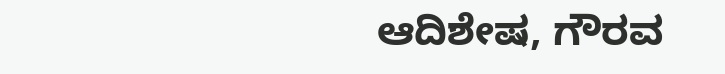ಆದಿಶೇಷ, ಗೌರವ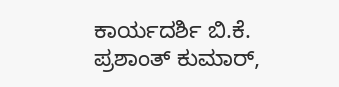ಕಾರ್ಯದರ್ಶಿ ಬಿ.ಕೆ. ಪ್ರಶಾಂತ್ ಕುಮಾರ್,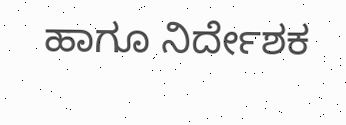ಹಾಗೂ ನಿರ್ದೇಶಕ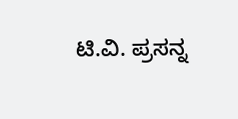ಟಿ.ವಿ. ಪ್ರಸನ್ನ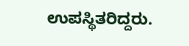ಉಪಸ್ಥಿತರಿದ್ದರು.